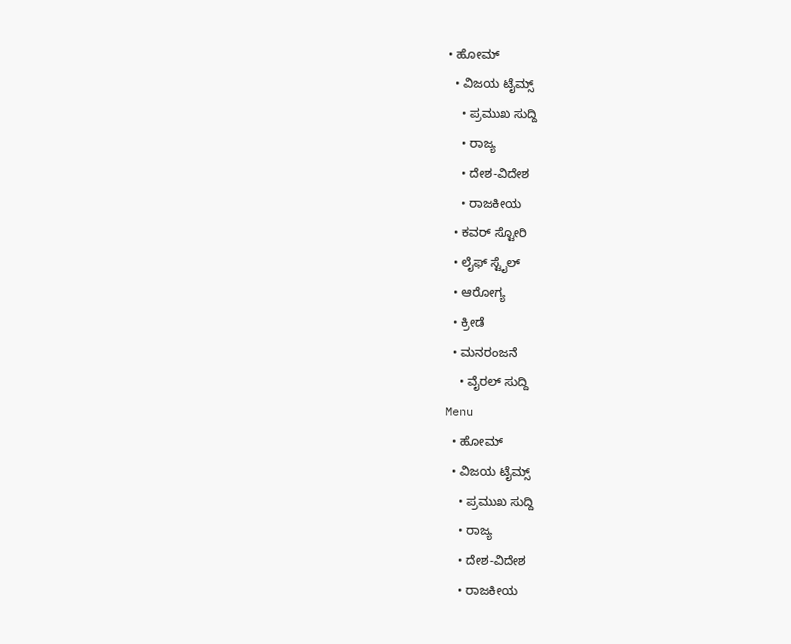• ಹೋಮ್
  • ವಿಜಯ ಟೈಮ್ಸ್‌
    • ಪ್ರಮುಖ ಸುದ್ದಿ
    • ರಾಜ್ಯ
    • ದೇಶ-ವಿದೇಶ
    • ರಾಜಕೀಯ
  • ಕವರ್‌ ಸ್ಟೋರಿ
  • ಲೈಫ್ ಸ್ಟೈಲ್
  • ಆರೋಗ್ಯ
  • ಕ್ರೀಡೆ
  • ಮನರಂಜನೆ
    • ವೈರಲ್ ಸುದ್ದಿ
Menu
  • ಹೋಮ್
  • ವಿಜಯ ಟೈಮ್ಸ್‌
    • ಪ್ರಮುಖ ಸುದ್ದಿ
    • ರಾಜ್ಯ
    • ದೇಶ-ವಿದೇಶ
    • ರಾಜಕೀಯ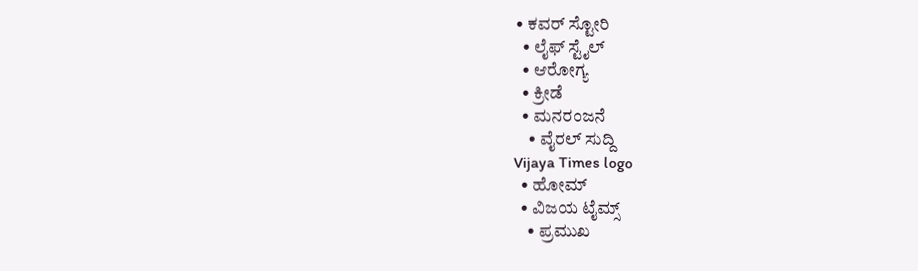• ಕವರ್‌ ಸ್ಟೋರಿ
  • ಲೈಫ್ ಸ್ಟೈಲ್
  • ಆರೋಗ್ಯ
  • ಕ್ರೀಡೆ
  • ಮನರಂಜನೆ
    • ವೈರಲ್ ಸುದ್ದಿ
Vijaya Times logo
  • ಹೋಮ್
  • ವಿಜಯ ಟೈಮ್ಸ್‌
    • ಪ್ರಮುಖ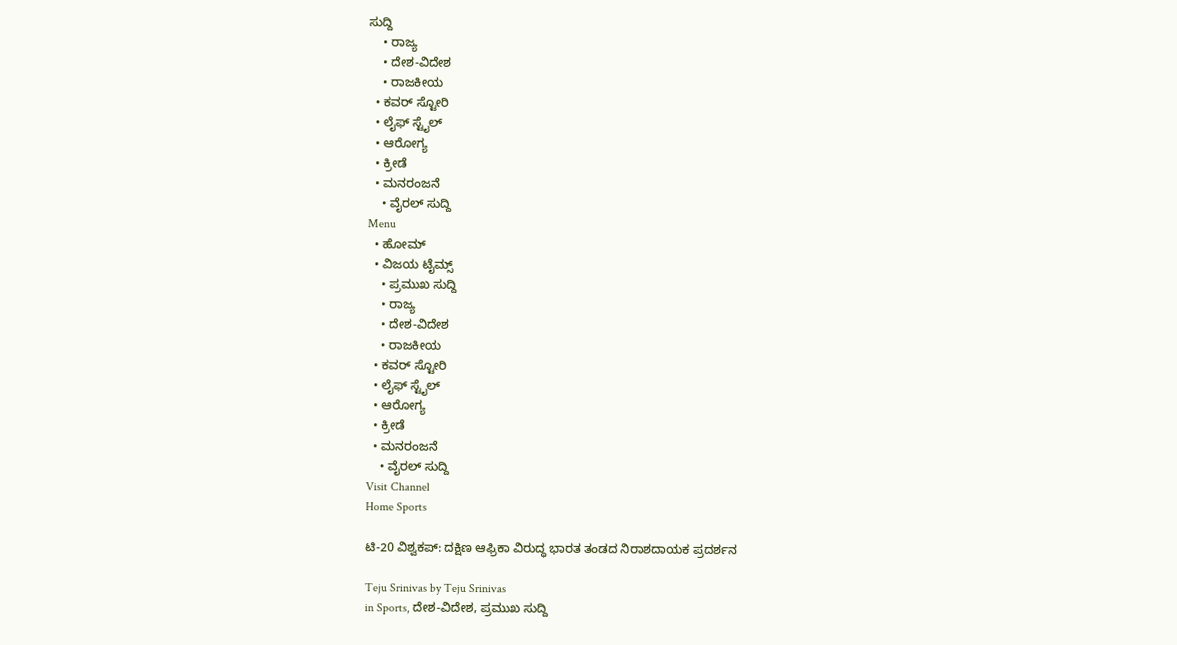ಸುದ್ದಿ
    • ರಾಜ್ಯ
    • ದೇಶ-ವಿದೇಶ
    • ರಾಜಕೀಯ
  • ಕವರ್‌ ಸ್ಟೋರಿ
  • ಲೈಫ್ ಸ್ಟೈಲ್
  • ಆರೋಗ್ಯ
  • ಕ್ರೀಡೆ
  • ಮನರಂಜನೆ
    • ವೈರಲ್ ಸುದ್ದಿ
Menu
  • ಹೋಮ್
  • ವಿಜಯ ಟೈಮ್ಸ್‌
    • ಪ್ರಮುಖ ಸುದ್ದಿ
    • ರಾಜ್ಯ
    • ದೇಶ-ವಿದೇಶ
    • ರಾಜಕೀಯ
  • ಕವರ್‌ ಸ್ಟೋರಿ
  • ಲೈಫ್ ಸ್ಟೈಲ್
  • ಆರೋಗ್ಯ
  • ಕ್ರೀಡೆ
  • ಮನರಂಜನೆ
    • ವೈರಲ್ ಸುದ್ದಿ
Visit Channel
Home Sports

ಟಿ-20 ವಿಶ್ವಕಪ್: ದಕ್ಷಿಣ ಆಫ್ರಿಕಾ ವಿರುದ್ಧ ಭಾರತ ತಂಡದ ನಿರಾಶದಾಯಕ ಪ್ರದರ್ಶನ

Teju Srinivas by Teju Srinivas
in Sports, ದೇಶ-ವಿದೇಶ, ಪ್ರಮುಖ ಸುದ್ದಿ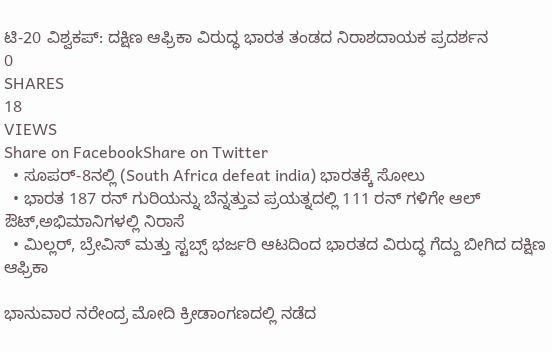ಟಿ-20 ವಿಶ್ವಕಪ್: ದಕ್ಷಿಣ ಆಫ್ರಿಕಾ ವಿರುದ್ಧ ಭಾರತ ತಂಡದ ನಿರಾಶದಾಯಕ ಪ್ರದರ್ಶನ
0
SHARES
18
VIEWS
Share on FacebookShare on Twitter
  • ಸೂಪರ್-8ನಲ್ಲಿ (South Africa defeat india) ಭಾರತಕ್ಕೆ ಸೋಲು
  • ಭಾರತ 187 ರನ್ ಗುರಿಯನ್ನು ಬೆನ್ನತ್ತುವ ಪ್ರಯತ್ನದಲ್ಲಿ 111 ರನ್ ಗಳಿಗೇ ಆಲ್ ಔಟ್,ಅಭಿಮಾನಿಗಳಲ್ಲಿ ನಿರಾಸೆ
  • ಮಿಲ್ಲರ್, ಬ್ರೇವಿಸ್ ಮತ್ತು ಸ್ಟಬ್ಸ್ ಭರ್ಜರಿ ಆಟದಿಂದ ಭಾರತದ ವಿರುದ್ಧ ಗೆದ್ದು ಬೀಗಿದ ದಕ್ಷಿಣ ಆಫ್ರಿಕಾ

ಭಾನುವಾರ ನರೇಂದ್ರ ಮೋದಿ ಕ್ರೀಡಾಂಗಣದಲ್ಲಿ ನಡೆದ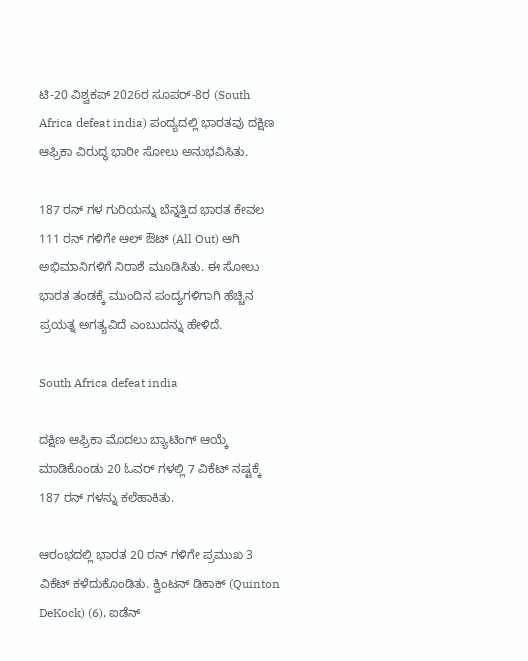ಟಿ-20 ವಿಶ್ವಕಪ್ 2026ರ ಸೂಪರ್-8ರ (South Africa defeat india) ಪಂದ್ಯದಲ್ಲಿ ಭಾರತವು ದಕ್ಷಿಣ ಆಫ್ರಿಕಾ ವಿರುದ್ಧ ಭಾರೀ ಸೋಲು ಅನುಭವಿಸಿತು.

187 ರನ್ ಗಳ ಗುರಿಯನ್ನು ಬೆನ್ನತ್ತಿದ ಭಾರತ ಕೇವಲ 111 ರನ್ ಗಳಿಗೇ ಆಲ್ ಔಟ್ (All Out) ಆಗಿ ಅಭಿಮಾನಿಗಳಿಗೆ ನಿರಾಶೆ ಮೂಡಿಸಿತು. ಈ ಸೋಲು ಭಾರತ ತಂಡಕ್ಕೆ ಮುಂದಿನ ಪಂದ್ಯಗಳಿಗಾಗಿ ಹೆಚ್ಚಿನ ಪ್ರಯತ್ನ ಅಗತ್ಯವಿದೆ ಎಂಬುದನ್ನು ಹೇಳಿದೆ.

South Africa defeat india

ದಕ್ಷಿಣ ಆಫ್ರಿಕಾ ಮೊದಲು ಬ್ಯಾಟಿಂಗ್ ಆಯ್ಕೆ ಮಾಡಿಕೊಂಡು 20 ಓವರ್ ಗಳಲ್ಲಿ 7 ವಿಕೆಟ್ ನಷ್ಟಕ್ಕೆ 187 ರನ್ ಗಳನ್ನು ಕಲೆಹಾಕಿತು.

ಆರಂಭದಲ್ಲಿ ಭಾರತ 20 ರನ್ ಗಳಿಗೇ ಪ್ರಮುಖ 3 ವಿಕೆಟ್ ಕಳೆದುಕೊಂಡಿತು. ಕ್ವಿಂಟನ್ ಡಿಕಾಕ್ (Quinton DeKock) (6), ಐಡೆನ್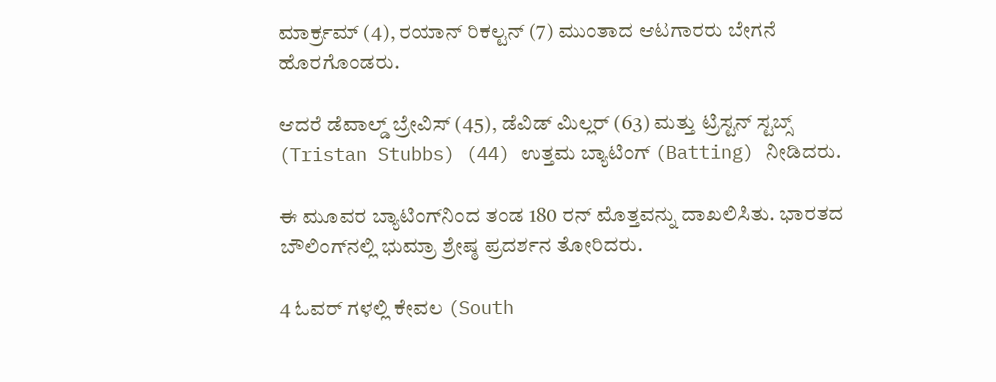ಮಾರ್ಕ್ರಮ್ (4), ರಯಾನ್ ರಿಕಲ್ಟನ್ (7) ಮುಂತಾದ ಆಟಗಾರರು ಬೇಗನೆ ಹೊರಗೊಂಡರು.

ಆದರೆ ಡೆವಾಲ್ಡ್ ಬ್ರೇವಿಸ್ (45), ಡೆವಿಡ್ ಮಿಲ್ಲರ್ (63) ಮತ್ತು ಟ್ರಿಸ್ಟನ್ ಸ್ಟಬ್ಸ್ (Tristan Stubbs) (44) ಉತ್ತಮ ಬ್ಯಾಟಿಂಗ್ (Batting) ನೀಡಿದರು.

ಈ ಮೂವರ ಬ್ಯಾಟಿಂಗ್‌ನಿಂದ ತಂಡ 180 ರನ್ ಮೊತ್ತವನ್ನು ದಾಖಲಿಸಿತು. ಭಾರತದ ಬೌಲಿಂಗ್‌ನಲ್ಲಿ ಭುಮ್ರಾ ಶ್ರೇಷ್ಠ ಪ್ರದರ್ಶನ ತೋರಿದರು.

4 ಓವರ್ ಗಳಲ್ಲಿ ಕೇವಲ (South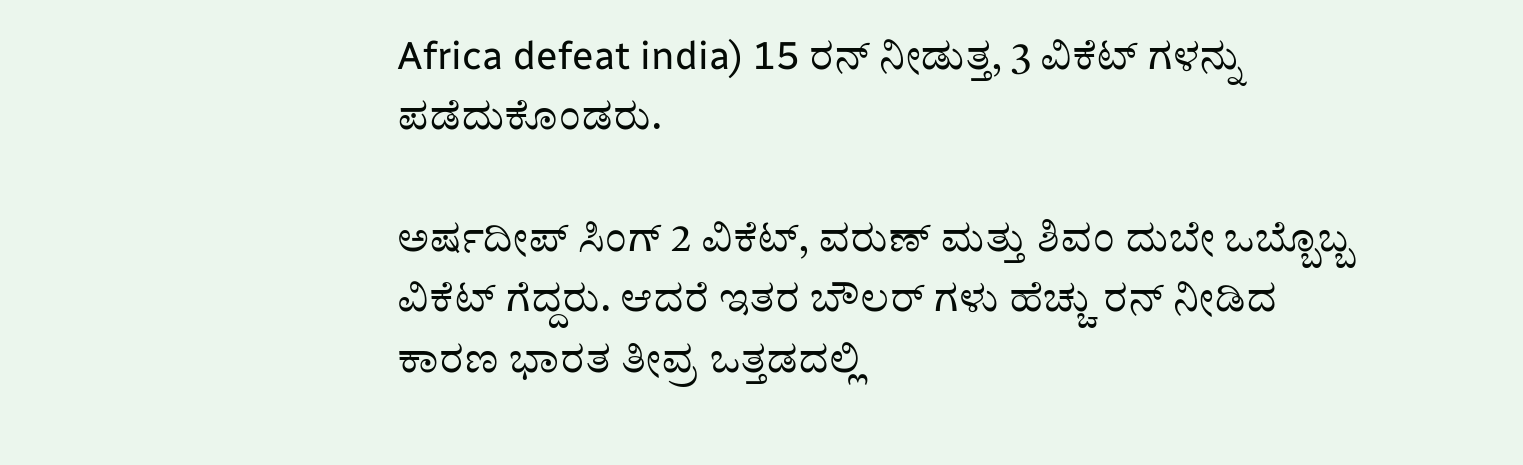Africa defeat india) 15 ರನ್ ನೀಡುತ್ತ, 3 ವಿಕೆಟ್ ಗಳನ್ನು ಪಡೆದುಕೊಂಡರು.

ಅರ್ಷದೀಪ್ ಸಿಂಗ್ 2 ವಿಕೆಟ್, ವರುಣ್ ಮತ್ತು ಶಿವಂ ದುಬೇ ಒಬ್ಬೊಬ್ಬ ವಿಕೆಟ್ ಗೆದ್ದರು. ಆದರೆ ಇತರ ಬೌಲರ್ ಗಳು ಹೆಚ್ಚು ರನ್ ನೀಡಿದ ಕಾರಣ ಭಾರತ ತೀವ್ರ ಒತ್ತಡದಲ್ಲಿ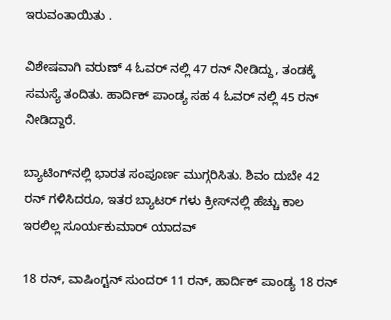ಇರುವಂತಾಯಿತು .

ವಿಶೇಷವಾಗಿ ವರುಣ್ 4 ಓವರ್ ನಲ್ಲಿ 47 ರನ್ ನೀಡಿದ್ದು, ತಂಡಕ್ಕೆ ಸಮಸ್ಯೆ ತಂದಿತು. ಹಾರ್ದಿಕ್ ಪಾಂಡ್ಯ ಸಹ 4 ಓವರ್ ನಲ್ಲಿ 45 ರನ್ ನೀಡಿದ್ದಾರೆ.

ಬ್ಯಾಟಿಂಗ್‌ನಲ್ಲಿ ಭಾರತ ಸಂಪೂರ್ಣ ಮುಗ್ಗರಿಸಿತು. ಶಿವಂ ದುಬೇ 42 ರನ್ ಗಳಿಸಿದರೂ, ಇತರ ಬ್ಯಾಟರ್ ಗಳು ಕ್ರೀಸ್‌ನಲ್ಲಿ ಹೆಚ್ಚು ಕಾಲ ಇರಲಿಲ್ಲ ಸೂರ್ಯಕುಮಾರ್ ಯಾದವ್

18 ರನ್, ವಾಷಿಂಗ್ಟನ್ ಸುಂದರ್ 11 ರನ್, ಹಾರ್ದಿಕ್ ಪಾಂಡ್ಯ 18 ರನ್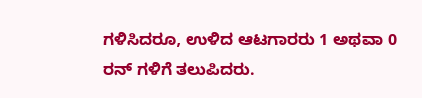ಗಳಿಸಿದರೂ, ಉಳಿದ ಆಟಗಾರರು 1 ಅಥವಾ 0 ರನ್ ಗಳಿಗೆ ತಲುಪಿದರು.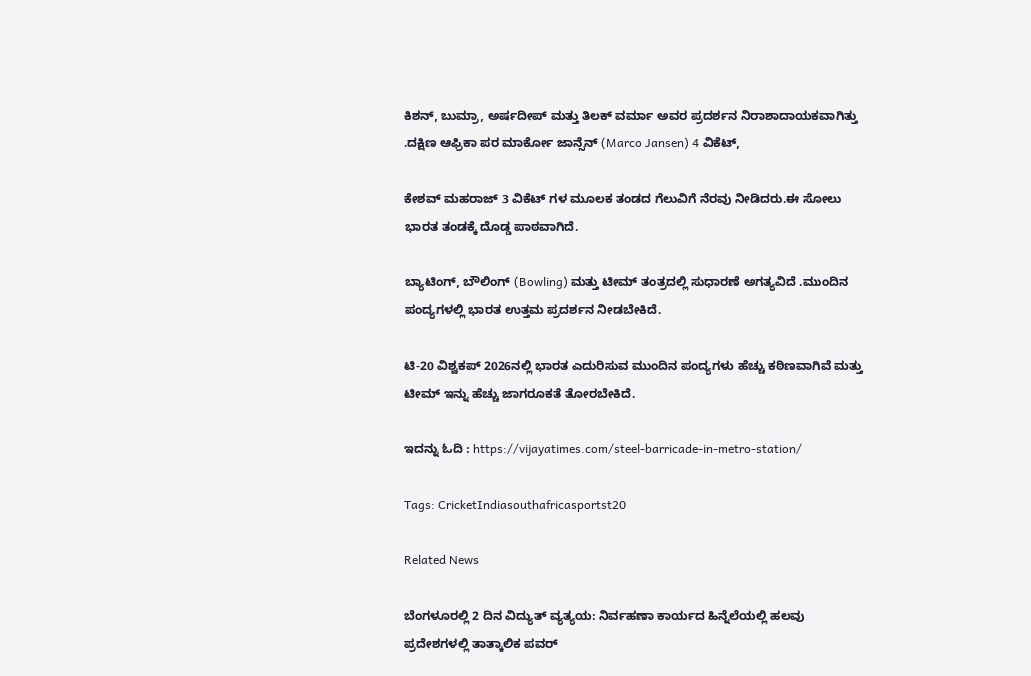ಕಿಶನ್, ಬುಮ್ರಾ, ಅರ್ಷದೀಪ್ ಮತ್ತು ತಿಲಕ್ ವರ್ಮಾ ಅವರ ಪ್ರದರ್ಶನ ನಿರಾಶಾದಾಯಕವಾಗಿತ್ತು .ದಕ್ಷಿಣ ಆಫ್ರಿಕಾ ಪರ ಮಾರ್ಕೋ ಜಾನ್ಸೆನ್ (Marco Jansen) 4 ವಿಕೆಟ್,

ಕೇಶವ್ ಮಹರಾಜ್ 3 ವಿಕೆಟ್ ಗಳ ಮೂಲಕ ತಂಡದ ಗೆಲುವಿಗೆ ನೆರವು ನೀಡಿದರು.ಈ ಸೋಲು ಭಾರತ ತಂಡಕ್ಕೆ ದೊಡ್ಡ ಪಾಠವಾಗಿದೆ.

ಬ್ಯಾಟಿಂಗ್, ಬೌಲಿಂಗ್ (Bowling) ಮತ್ತು ಟೀಮ್ ತಂತ್ರದಲ್ಲಿ ಸುಧಾರಣೆ ಅಗತ್ಯವಿದೆ .ಮುಂದಿನ ಪಂದ್ಯಗಳಲ್ಲಿ ಭಾರತ ಉತ್ತಮ ಪ್ರದರ್ಶನ ನೀಡಬೇಕಿದೆ.

ಟಿ-20 ವಿಶ್ವಕಪ್ 2026ನಲ್ಲಿ ಭಾರತ ಎದುರಿಸುವ ಮುಂದಿನ ಪಂದ್ಯಗಳು ಹೆಚ್ಚು ಕಠಿಣವಾಗಿವೆ ಮತ್ತು ಟೀಮ್ ಇನ್ನು ಹೆಚ್ಚು ಜಾಗರೂಕತೆ ತೋರಬೇಕಿದೆ.

ಇದನ್ನು ಓದಿ : https://vijayatimes.com/steel-barricade-in-metro-station/

Tags: CricketIndiasouthafricasportst20

Related News

ಬೆಂಗಳೂರಲ್ಲಿ 2 ದಿನ ವಿದ್ಯುತ್ ವ್ಯತ್ಯಯ: ನಿರ್ವಹಣಾ ಕಾರ್ಯದ ಹಿನ್ನೆಲೆಯಲ್ಲಿ ಹಲವು ಪ್ರದೇಶಗಳಲ್ಲಿ ತಾತ್ಕಾಲಿಕ ಪವರ್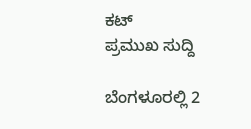ಕಟ್
ಪ್ರಮುಖ ಸುದ್ದಿ

ಬೆಂಗಳೂರಲ್ಲಿ 2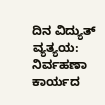ದಿನ ವಿದ್ಯುತ್ ವ್ಯತ್ಯಯ: ನಿರ್ವಹಣಾ ಕಾರ್ಯದ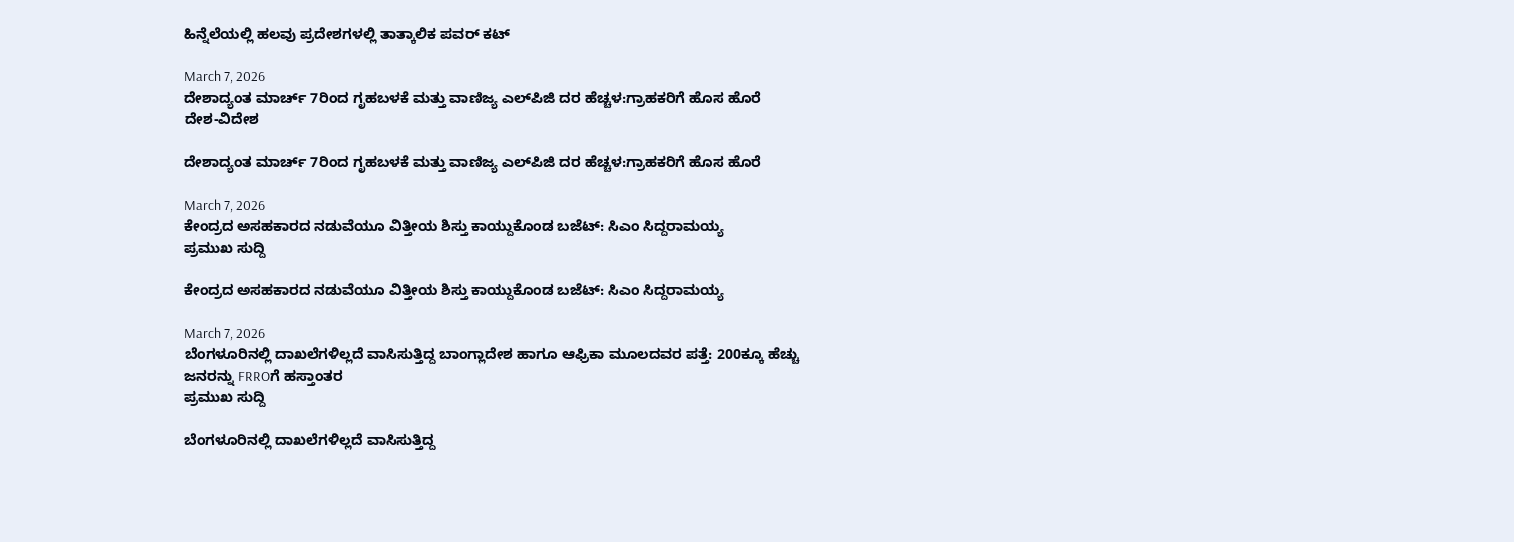ಹಿನ್ನೆಲೆಯಲ್ಲಿ ಹಲವು ಪ್ರದೇಶಗಳಲ್ಲಿ ತಾತ್ಕಾಲಿಕ ಪವರ್ ಕಟ್

March 7, 2026
ದೇಶಾದ್ಯಂತ ಮಾರ್ಚ್ 7ರಿಂದ ಗೃಹಬಳಕೆ ಮತ್ತು ವಾಣಿಜ್ಯ ಎಲ್‌ಪಿಜಿ ದರ ಹೆಚ್ಚಳ:ಗ್ರಾಹಕರಿಗೆ ಹೊಸ ಹೊರೆ
ದೇಶ-ವಿದೇಶ

ದೇಶಾದ್ಯಂತ ಮಾರ್ಚ್ 7ರಿಂದ ಗೃಹಬಳಕೆ ಮತ್ತು ವಾಣಿಜ್ಯ ಎಲ್‌ಪಿಜಿ ದರ ಹೆಚ್ಚಳ:ಗ್ರಾಹಕರಿಗೆ ಹೊಸ ಹೊರೆ

March 7, 2026
ಕೇಂದ್ರದ ಅಸಹಕಾರದ ನಡುವೆಯೂ ವಿತ್ತೀಯ ಶಿಸ್ತು ಕಾಯ್ದುಕೊಂಡ ಬಜೆಟ್: ಸಿಎಂ ಸಿದ್ದರಾಮಯ್ಯ
ಪ್ರಮುಖ ಸುದ್ದಿ

ಕೇಂದ್ರದ ಅಸಹಕಾರದ ನಡುವೆಯೂ ವಿತ್ತೀಯ ಶಿಸ್ತು ಕಾಯ್ದುಕೊಂಡ ಬಜೆಟ್: ಸಿಎಂ ಸಿದ್ದರಾಮಯ್ಯ

March 7, 2026
ಬೆಂಗಳೂರಿನಲ್ಲಿ ದಾಖಲೆಗಳಿಲ್ಲದೆ ವಾಸಿಸುತ್ತಿದ್ದ ಬಾಂಗ್ಲಾದೇಶ ಹಾಗೂ ಆಫ್ರಿಕಾ ಮೂಲದವರ ಪತ್ತೆ: 200ಕ್ಕೂ ಹೆಚ್ಚು ಜನರನ್ನು FRROಗೆ ಹಸ್ತಾಂತರ
ಪ್ರಮುಖ ಸುದ್ದಿ

ಬೆಂಗಳೂರಿನಲ್ಲಿ ದಾಖಲೆಗಳಿಲ್ಲದೆ ವಾಸಿಸುತ್ತಿದ್ದ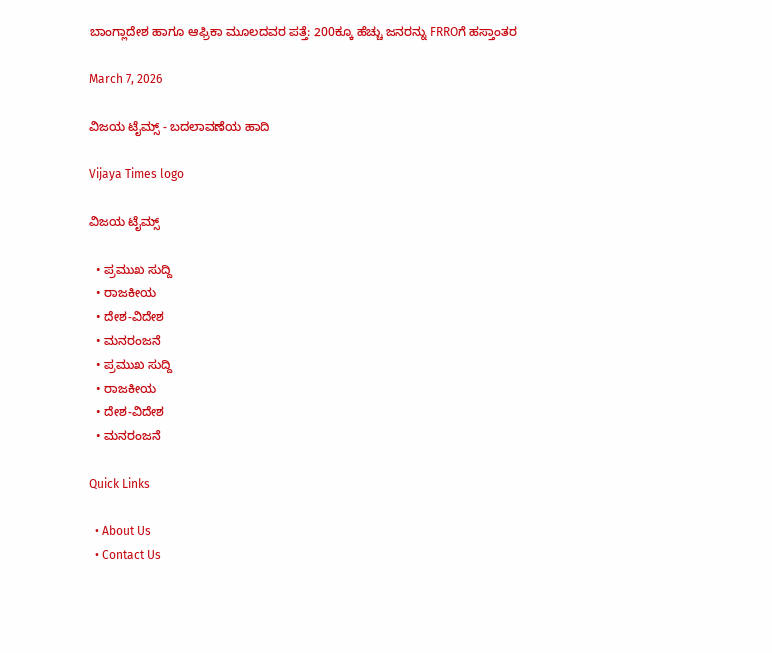ಬಾಂಗ್ಲಾದೇಶ ಹಾಗೂ ಆಫ್ರಿಕಾ ಮೂಲದವರ ಪತ್ತೆ: 200ಕ್ಕೂ ಹೆಚ್ಚು ಜನರನ್ನು FRROಗೆ ಹಸ್ತಾಂತರ

March 7, 2026

ವಿಜಯ ಟೈಮ್ಸ್‌ - ಬದಲಾವಣೆಯ ಹಾದಿ

Vijaya Times logo

ವಿಜಯ ಟೈಮ್ಸ್‌

  • ಪ್ರಮುಖ ಸುದ್ದಿ
  • ರಾಜಕೀಯ
  • ದೇಶ-ವಿದೇಶ
  • ಮನರಂಜನೆ
  • ಪ್ರಮುಖ ಸುದ್ದಿ
  • ರಾಜಕೀಯ
  • ದೇಶ-ವಿದೇಶ
  • ಮನರಂಜನೆ

Quick Links

  • About Us
  • Contact Us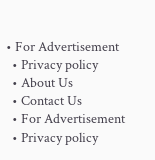• For Advertisement
  • Privacy policy
  • About Us
  • Contact Us
  • For Advertisement
  • Privacy policy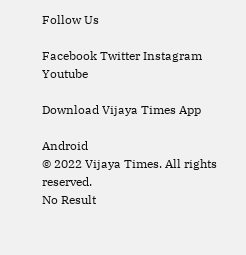Follow Us

Facebook Twitter Instagram Youtube

Download Vijaya Times App

Android
© 2022 Vijaya Times. All rights reserved.
No Result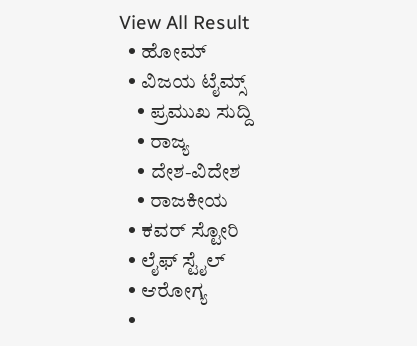View All Result
  • ಹೋಮ್
  • ವಿಜಯ ಟೈಮ್ಸ್‌
    • ಪ್ರಮುಖ ಸುದ್ದಿ
    • ರಾಜ್ಯ
    • ದೇಶ-ವಿದೇಶ
    • ರಾಜಕೀಯ
  • ಕವರ್‌ ಸ್ಟೋರಿ
  • ಲೈಫ್ ಸ್ಟೈಲ್
  • ಆರೋಗ್ಯ
  •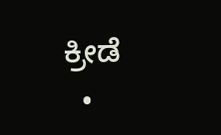ಕ್ರೀಡೆ
  •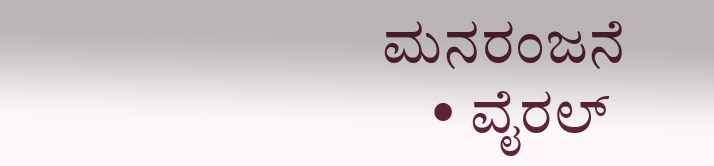ಮನರಂಜನೆ
    • ವೈರಲ್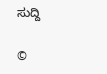ಸುದ್ದಿ

©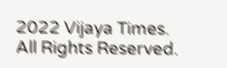2022 Vijaya Times. All Rights Reserved.